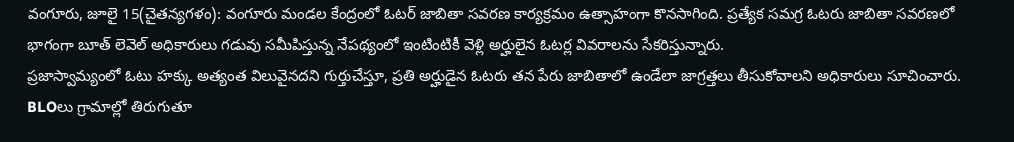వంగూరు, జూలై 15(చైతన్యగళం): వంగూరు మండల కేంద్రంలో ఓటర్ జాబితా సవరణ కార్యక్రమం ఉత్సాహంగా కొనసాగింది. ప్రత్యేక సమగ్ర ఓటరు జాబితా సవరణలో భాగంగా బూత్ లెవెల్ అధికారులు గడువు సమీపిస్తున్న నేపథ్యంలో ఇంటింటికీ వెళ్లి అర్హులైన ఓటర్ల వివరాలను సేకరిస్తున్నారు.
ప్రజాస్వామ్యంలో ఓటు హక్కు అత్యంత విలువైనదని గుర్తుచేస్తూ, ప్రతి అర్హుడైన ఓటరు తన పేరు జాబితాలో ఉండేలా జాగ్రత్తలు తీసుకోవాలని అధికారులు సూచించారు. BLOలు గ్రామాల్లో తిరుగుతూ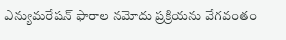ఎన్యుమరేషన్ ఫారాల నమోదు ప్రక్రియను వేగవంతం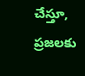చేస్తూ, ప్రజలకు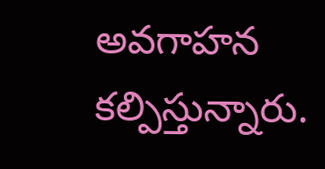అవగాహన కల్పిస్తున్నారు.